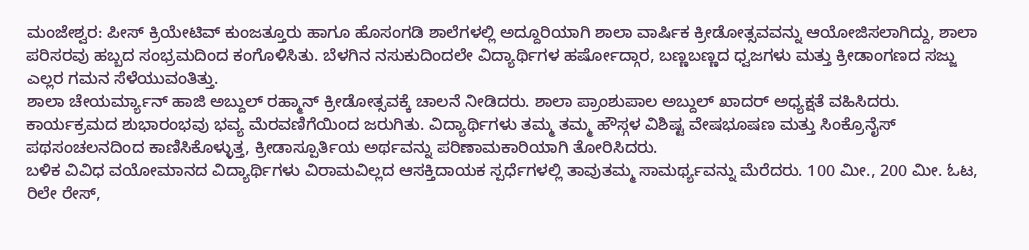ಮಂಜೇಶ್ವರ: ಪೀಸ್ ಕ್ರಿಯೇಟಿವ್ ಕುಂಜತ್ತೂರು ಹಾಗೂ ಹೊಸಂಗಡಿ ಶಾಲೆಗಳಲ್ಲಿ ಅದ್ದೂರಿಯಾಗಿ ಶಾಲಾ ವಾರ್ಷಿಕ ಕ್ರೀಡೋತ್ಸವವನ್ನು ಆಯೋಜಿಸಲಾಗಿದ್ದು, ಶಾಲಾ ಪರಿಸರವು ಹಬ್ಬದ ಸಂಭ್ರಮದಿಂದ ಕಂಗೊಳಿಸಿತು. ಬೆಳಗಿನ ನಸುಕುದಿಂದಲೇ ವಿದ್ಯಾರ್ಥಿಗಳ ಹರ್ಷೋದ್ಗಾರ, ಬಣ್ಣಬಣ್ಣದ ಧ್ವಜಗಳು ಮತ್ತು ಕ್ರೀಡಾಂಗಣದ ಸಜ್ಜು ಎಲ್ಲರ ಗಮನ ಸೆಳೆಯುವಂತಿತ್ತು.
ಶಾಲಾ ಚೇಯರ್ಮ್ಯಾನ್ ಹಾಜಿ ಅಬ್ದುಲ್ ರಹ್ಮಾನ್ ಕ್ರೀಡೋತ್ಸವಕ್ಕೆ ಚಾಲನೆ ನೀಡಿದರು. ಶಾಲಾ ಪ್ರಾಂಶುಪಾಲ ಅಬ್ದುಲ್ ಖಾದರ್ ಅಧ್ಯಕ್ಷತೆ ವಹಿಸಿದರು.
ಕಾರ್ಯಕ್ರಮದ ಶುಭಾರಂಭವು ಭವ್ಯ ಮೆರವಣಿಗೆಯಿಂದ ಜರುಗಿತು. ವಿದ್ಯಾರ್ಥಿಗಳು ತಮ್ಮ ತಮ್ಮ ಹೌಸ್ಗಳ ವಿಶಿಷ್ಟ ವೇಷಭೂಷಣ ಮತ್ತು ಸಿಂಕ್ರೊನೈಸ್ ಪಥಸಂಚಲನದಿಂದ ಕಾಣಿಸಿಕೊಳ್ಳುತ್ತ, ಕ್ರೀಡಾಸ್ಪೂರ್ತಿಯ ಅರ್ಥವನ್ನು ಪರಿಣಾಮಕಾರಿಯಾಗಿ ತೋರಿಸಿದರು.
ಬಳಿಕ ವಿವಿಧ ವಯೋಮಾನದ ವಿದ್ಯಾರ್ಥಿಗಳು ವಿರಾಮವಿಲ್ಲದ ಆಸಕ್ತಿದಾಯಕ ಸ್ಪರ್ಧೆಗಳಲ್ಲಿ ತಾವುತಮ್ಮ ಸಾಮರ್ಥ್ಯವನ್ನು ಮೆರೆದರು. 100 ಮೀ., 200 ಮೀ. ಓಟ, ರಿಲೇ ರೇಸ್,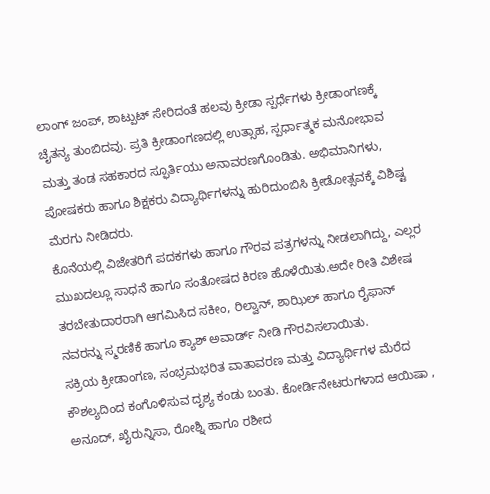ಲಾಂಗ್ ಜಂಪ್, ಶಾಟ್ಪುಟ್ ಸೇರಿದಂತೆ ಹಲವು ಕ್ರೀಡಾ ಸ್ಪರ್ಧೆಗಳು ಕ್ರೀಡಾಂಗಣಕ್ಕೆ ಚೈತನ್ಯ ತುಂಬಿದವು. ಪ್ರತಿ ಕ್ರೀಡಾಂಗಣದಲ್ಲಿ ಉತ್ಸಾಹ, ಸ್ಪರ್ಧಾತ್ಮಕ ಮನೋಭಾವ ಮತ್ತು ತಂಡ ಸಹಕಾರದ ಸ್ಫೂರ್ತಿಯು ಅನಾವರಣಗೊಂಡಿತು. ಅಭಿಮಾನಿಗಳು, ಪೋಷಕರು ಹಾಗೂ ಶಿಕ್ಷಕರು ವಿದ್ಯಾರ್ಥಿಗಳನ್ನು ಹುರಿದುಂಬಿಸಿ ಕ್ರೀಡೋತ್ಸವಕ್ಕೆ ವಿಶಿಷ್ಟ ಮೆರಗು ನೀಡಿದರು.
ಕೊನೆಯಲ್ಲಿ ವಿಜೇತರಿಗೆ ಪದಕಗಳು ಹಾಗೂ ಗೌರವ ಪತ್ರಗಳನ್ನು ನೀಡಲಾಗಿದ್ದು, ಎಲ್ಲರ ಮುಖದಲ್ಲೂ ಸಾಧನೆ ಹಾಗೂ ಸಂತೋಷದ ಕಿರಣ ಹೊಳೆಯಿತು.ಅದೇ ರೀತಿ ವಿಶೇಷ ತರಬೇತುದಾರರಾಗಿ ಆಗಮಿಸಿದ ಸಕೀಂ, ರಿಲ್ವಾನ್, ಶಾಝಿಲ್ ಹಾಗೂ ರೈಫಾನ್ ನವರನ್ನು ಸ್ಮರಣಿಕೆ ಹಾಗೂ ಕ್ಯಾಶ್ ಅವಾರ್ಡ್ ನೀಡಿ ಗೌರವಿಸಲಾಯಿತು.
ಸಕ್ರಿಯ ಕ್ರೀಡಾಂಗಣ, ಸಂಭ್ರಮಭರಿತ ವಾತಾವರಣ ಮತ್ತು ವಿದ್ಯಾರ್ಥಿಗಳ ಮೆರೆದ ಕೌಶಲ್ಯದಿಂದ ಕಂಗೊಳಿಸುವ ದೃಶ್ಯ ಕಂಡು ಬಂತು. ಕೋರ್ಡಿನೇಟರುಗಳಾದ ಆಯಿಷಾ , ಅನೂದ್, ಖೈರುನ್ನಿಸಾ, ರೋಶ್ನಿ ಹಾಗೂ ರಶೀದ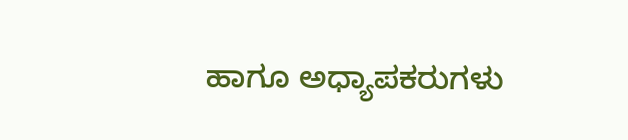ಹಾಗೂ ಅಧ್ಯಾಪಕರುಗಳು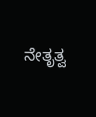ನೇತೃತ್ವ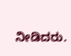ನೀಡಿದರು.